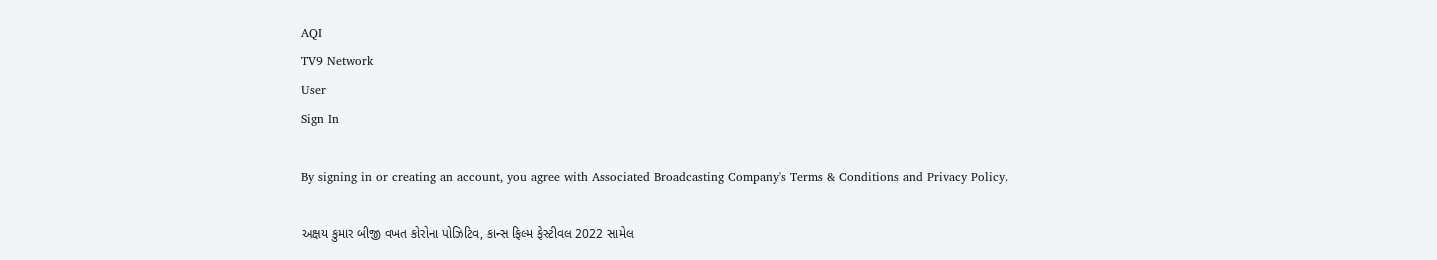AQI
TV9 Network
User
Sign In

By signing in or creating an account, you agree with Associated Broadcasting Company's Terms & Conditions and Privacy Policy.

અક્ષય કુમાર બીજી વખત કોરોના પોઝિટિવ, કાન્સ ફિલ્મ ફેસ્ટીવલ 2022 સામેલ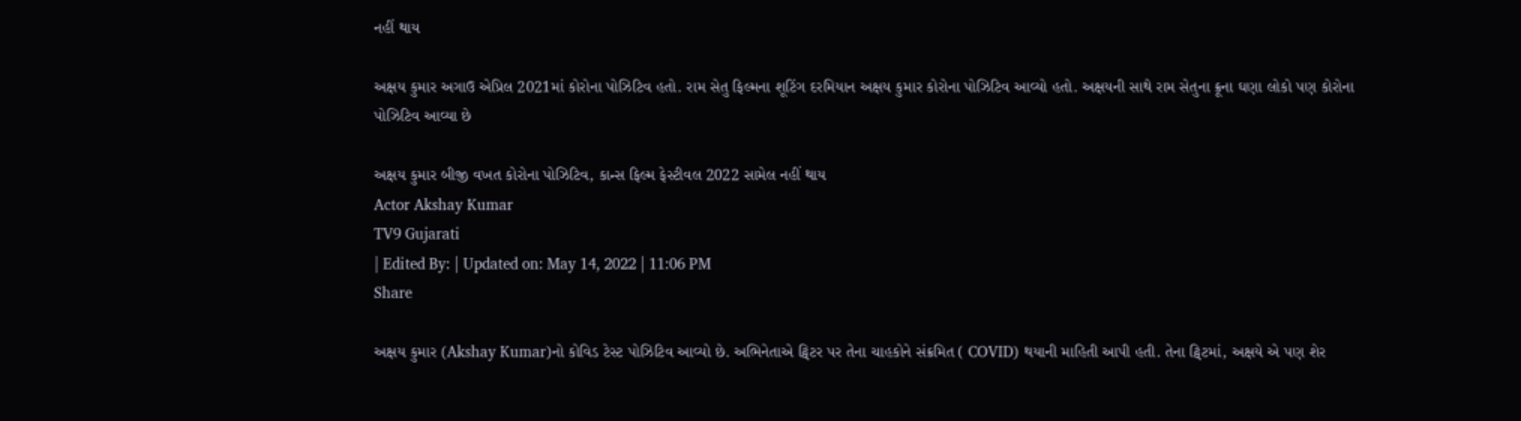નહીં થાય

અક્ષય કુમાર અગાઉ એપ્રિલ 2021માં કોરોના પોઝિટિવ હતો. રામ સેતુ ફિલ્મના શૂટિંગ દરમિયાન અક્ષય કુમાર કોરોના પોઝિટિવ આવ્યો હતો. અક્ષયની સાથે રામ સેતુના ક્રૂના ઘણા લોકો પણ કોરોના પોઝિટિવ આવ્યા છે

અક્ષય કુમાર બીજી વખત કોરોના પોઝિટિવ, કાન્સ ફિલ્મ ફેસ્ટીવલ 2022 સામેલ નહીં થાય
Actor Akshay Kumar
TV9 Gujarati
| Edited By: | Updated on: May 14, 2022 | 11:06 PM
Share

અક્ષય કુમાર (Akshay Kumar)નો કોવિડ ટેસ્ટ પોઝિટિવ આવ્યો છે. અભિનેતાએ ટ્વિટર પર તેના ચાહકોને સંક્રમિત ( COVID) થયાની માહિતી આપી હતી. તેના ટ્વિટમાં, અક્ષયે એ પણ શેર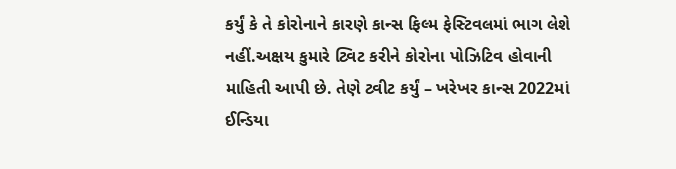કર્યું કે તે કોરોનાને કારણે કાન્સ ફિલ્મ ફેસ્ટિવલમાં ભાગ લેશે નહીં.અક્ષય કુમારે ટ્વિટ કરીને કોરોના પોઝિટિવ હોવાની માહિતી આપી છે. તેણે ટ્વીટ કર્યું – ખરેખર કાન્સ 2022માં ઈન્ડિયા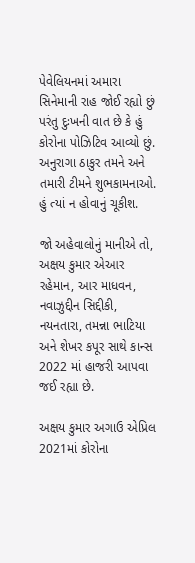પેવેલિયનમાં અમારા સિનેમાની રાહ જોઈ રહ્યો છું પરંતુ દુઃખની વાત છે કે હું કોરોના પોઝિટિવ આવ્યો છું. અનુરાગા ઠાકુર તમને અને તમારી ટીમને શુભકામનાઓ. હું ત્યાં ન હોવાનું ચૂકીશ.

જો અહેવાલોનું માનીએ તો, અક્ષય કુમાર એઆર રહેમાન, આર માધવન, નવાઝુદ્દીન સિદ્દીકી, નયનતારા, તમન્ના ભાટિયા અને શેખર કપૂર સાથે કાન્સ 2022 માં હાજરી આપવા જઈ રહ્યા છે.

અક્ષય કુમાર અગાઉ એપ્રિલ 2021માં કોરોના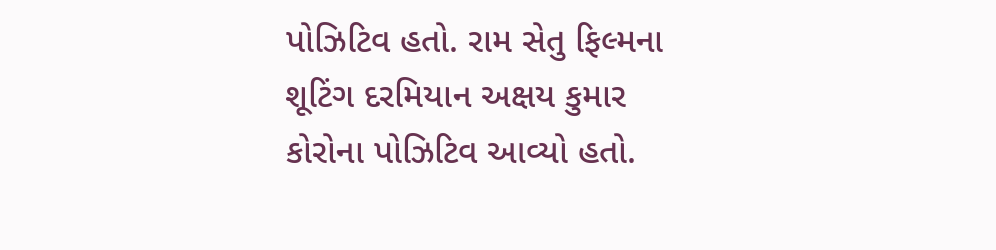પોઝિટિવ હતો. રામ સેતુ ફિલ્મના શૂટિંગ દરમિયાન અક્ષય કુમાર કોરોના પોઝિટિવ આવ્યો હતો.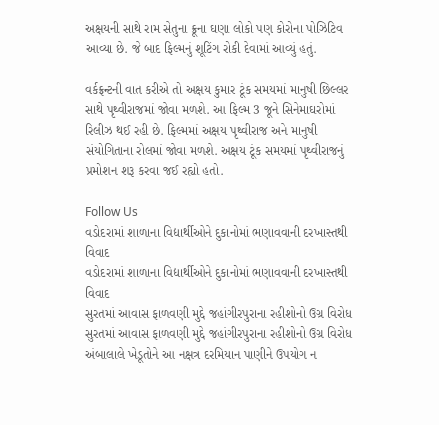અક્ષયની સાથે રામ સેતુના ક્રૂના ઘણા લોકો પણ કોરોના પોઝિટિવ આવ્યા છે. જે બાદ ફિલ્મનું શૂટિંગ રોકી દેવામાં આવ્યું હતું.

વર્કફ્રન્ટની વાત કરીએ તો અક્ષય કુમાર ટૂંક સમયમાં માનુષી છિલ્લર સાથે પૃથ્વીરાજમાં જોવા મળશે. આ ફિલ્મ 3 જૂને સિનેમાઘરોમાં રિલીઝ થઈ રહી છે. ફિલ્મમાં અક્ષય પૃથ્વીરાજ અને માનુષી સંયોગિતાના રોલમાં જોવા મળશે. અક્ષય ટૂંક સમયમાં પૃથ્વીરાજનું પ્રમોશન શરૂ કરવા જઈ રહ્યો હતો.

Follow Us
વડોદરામાં શાળાના વિદ્યાર્થીઓને દુકાનોમાં ભણાવવાની દરખાસ્તથી વિવાદ
વડોદરામાં શાળાના વિદ્યાર્થીઓને દુકાનોમાં ભણાવવાની દરખાસ્તથી વિવાદ
સુરતમાં આવાસ ફાળવણી મુદ્દે જહાંગીરપુરાના રહીશોનો ઉગ્ર વિરોધ
સુરતમાં આવાસ ફાળવણી મુદ્દે જહાંગીરપુરાના રહીશોનો ઉગ્ર વિરોધ
અંબાલાલે ખેડૂતોને આ નક્ષત્ર દરમિયાન પાણીને ઉપયોગ ન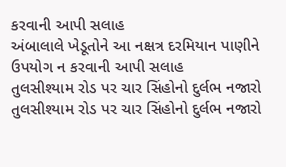કરવાની આપી સલાહ
અંબાલાલે ખેડૂતોને આ નક્ષત્ર દરમિયાન પાણીને ઉપયોગ ન કરવાની આપી સલાહ
તુલસીશ્યામ રોડ પર ચાર સિંહોનો દુર્લભ નજારો
તુલસીશ્યામ રોડ પર ચાર સિંહોનો દુર્લભ નજારો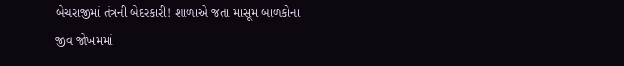બેચરાજીમાં તંત્રની બેદરકારી! શાળાએ જતા માસૂમ બાળકોના જીવ જોખમમાં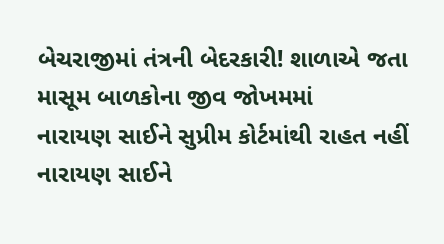બેચરાજીમાં તંત્રની બેદરકારી! શાળાએ જતા માસૂમ બાળકોના જીવ જોખમમાં
નારાયણ સાઈને સુપ્રીમ કોર્ટમાંથી રાહત નહીં
નારાયણ સાઈને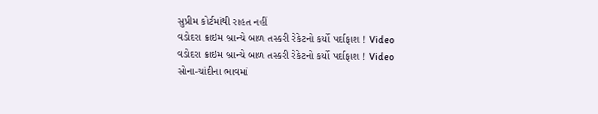સુપ્રીમ કોર્ટમાંથી રાહત નહીં
વડોદરા ક્રાઇમ બ્રાન્ચે બાળ તસ્કરી રેકેટનો કર્યો પર્દાફાશ ! Video
વડોદરા ક્રાઇમ બ્રાન્ચે બાળ તસ્કરી રેકેટનો કર્યો પર્દાફાશ ! Video
સોના-ચાંદીના ભાવમાં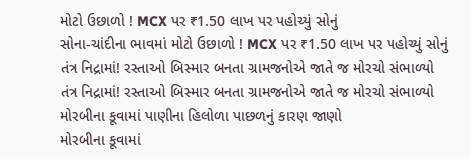મોટો ઉછાળો ! MCX પર ₹1.50 લાખ પર પહોચ્યું સોનું
સોના-ચાંદીના ભાવમાં મોટો ઉછાળો ! MCX પર ₹1.50 લાખ પર પહોચ્યું સોનું
તંત્ર નિદ્રામાં! રસ્તાઓ બિસ્માર બનતા ગ્રામજનોએ જાતે જ મોરચો સંભાળ્યો
તંત્ર નિદ્રામાં! રસ્તાઓ બિસ્માર બનતા ગ્રામજનોએ જાતે જ મોરચો સંભાળ્યો
મોરબીના કૂવામાં પાણીના હિલોળા પાછળનું કારણ જાણો
મોરબીના કૂવામાં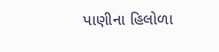પાણીના હિલોળા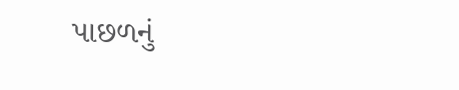પાછળનું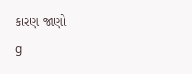કારણ જાણો
g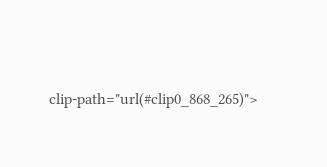clip-path="url(#clip0_868_265)">